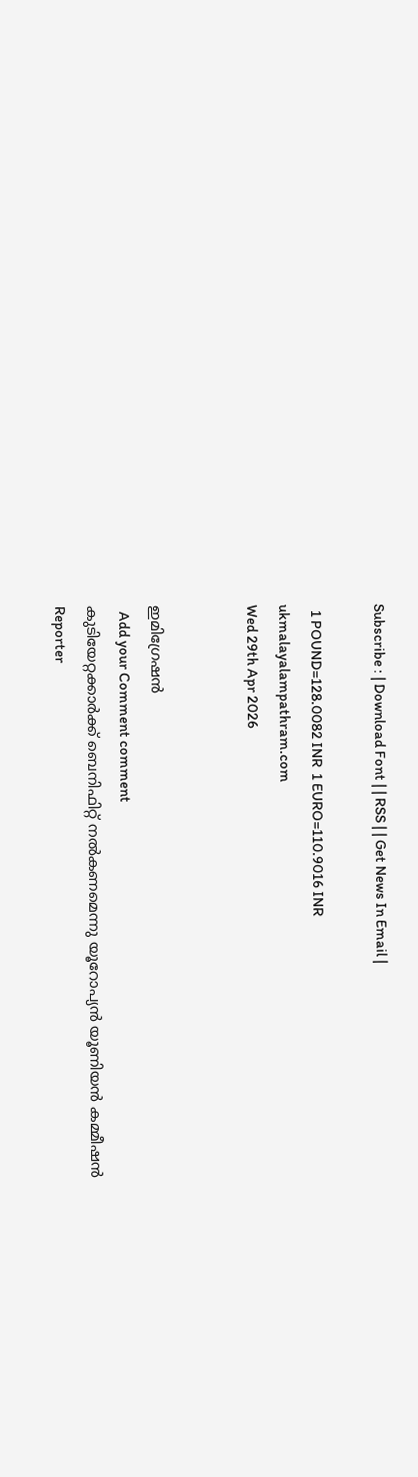Subscribe : | Download Font | | RSS | | Get News In Email |

  1 POUND=128.0082 INR  1 EURO=110.9016 INR
ukmalayalampathram.com
Wed 29th Apr 2026


ഇമിഗ്രേഷന്‍
  Add your Comment comment
കുടിയേറ്റക്കാര്‍ക്ക് ബെനിഫിറ്റ് നല്‍കണമെന്നു യൂറോപ്യന്‍ യൂണിയന്‍ കമ്മീഷന്‍
Reporter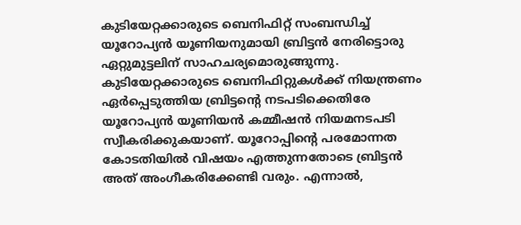കുടിയേറ്റക്കാരുടെ ബെനിഫിറ്റ് സംബന്ധിച്ച് യൂറോപ്യന്‍ യൂണിയനുമായി ബ്രിട്ടന്‍ നേരിട്ടൊരു ഏറ്റുമുട്ടലിന് സാഹചര്യമൊരുങ്ങുന്നു. കുടിയേറ്റക്കാരുടെ ബെനിഫിറ്റുകള്‍ക്ക് നിയന്ത്രണം ഏര്‍പ്പെടുത്തിയ ബ്രിട്ടന്റെ നടപടിക്കെതിരേ യൂറോപ്യന്‍ യൂണിയന്‍ കമ്മീഷന്‍ നിയമനടപടി സ്വീകരിക്കുകയാണ്. യൂറോപ്പിന്റെ പരമോന്നത കോടതിയില്‍ വിഷയം എത്തുന്നതോടെ ബ്രിട്ടന്‍ അത് അംഗീകരിക്കേണ്ടി വരും. എന്നാല്‍,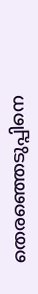തെരഞ്ഞെടുപ്പിനെ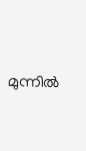മുന്നില്‍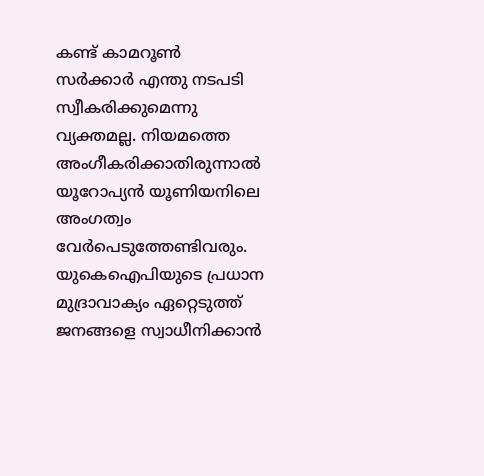കണ്ട് കാമറൂണ്‍ സര്‍ക്കാര്‍ എന്തു നടപടി സ്വീകരിക്കുമെന്നു വ്യക്തമല്ല. നിയമത്തെ അംഗീകരിക്കാതിരുന്നാല്‍ യൂറോപ്യന്‍ യൂണിയനിലെ അംഗത്വം വേര്‍പെടുത്തേണ്ടിവരും. യുകെഐപിയുടെ പ്രധാന മുദ്രാവാക്യം ഏറ്റെടുത്ത് ജനങ്ങളെ സ്വാധീനിക്കാന്‍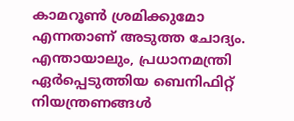കാമറൂണ്‍ ശ്രമിക്കുമോ എന്നതാണ് അടുത്ത ചോദ്യം. എന്തായാലും, പ്രധാനമന്ത്രി ഏര്‍പ്പെടുത്തിയ ബെനിഫിറ്റ് നിയന്ത്രണങ്ങള്‍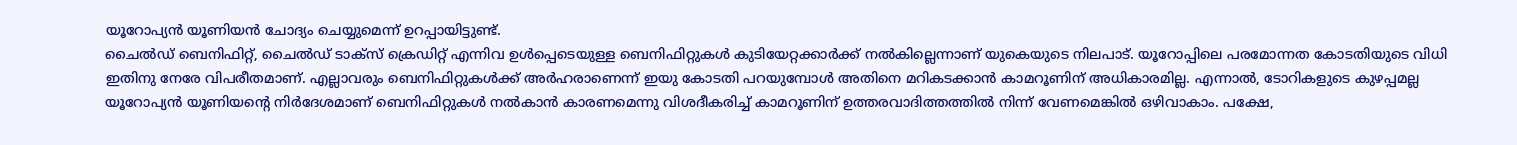യൂറോപ്യന്‍ യൂണിയന്‍ ചോദ്യം ചെയ്യുമെന്ന് ഉറപ്പായിട്ടുണ്ട്.
ചൈല്‍ഡ് ബെനിഫിറ്റ്, ചൈല്‍ഡ് ടാക്‌സ് ക്രെഡിറ്റ് എന്നിവ ഉള്‍പ്പെടെയുള്ള ബെനിഫിറ്റുകള്‍ കുടിയേറ്റക്കാര്‍ക്ക് നല്‍കില്ലെന്നാണ് യുകെയുടെ നിലപാട്. യൂറോപ്പിലെ പരമോന്നത കോടതിയുടെ വിധി ഇതിനു നേരേ വിപരീതമാണ്. എല്ലാവരും ബെനിഫിറ്റുകള്‍ക്ക് അര്‍ഹരാണെന്ന് ഇയു കോടതി പറയുമ്പോള്‍ അതിനെ മറികടക്കാന്‍ കാമറൂണിന് അധികാരമില്ല. എന്നാല്‍, ടോറികളുടെ കുഴപ്പമല്ല യൂറോപ്യന്‍ യൂണിയന്റെ നിര്‍ദേശമാണ് ബെനിഫിറ്റുകള്‍ നല്‍കാന്‍ കാരണമെന്നു വിശദീകരിച്ച് കാമറൂണിന് ഉത്തരവാദിത്തത്തില്‍ നിന്ന് വേണമെങ്കില്‍ ഒഴിവാകാം. പക്ഷേ,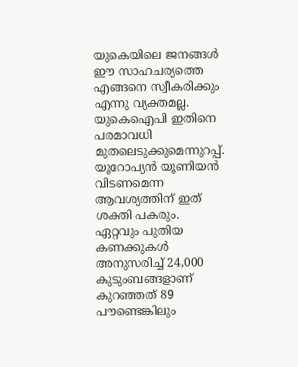യുകെയിലെ ജനങ്ങള്‍ ഈ സാഹചര്യത്തെ എങ്ങനെ സ്വീകരിക്കും എന്നു വ്യക്തമല്ല. യുകെഐപി ഇതിനെ പരമാവധി മുതലെടുക്കുമെന്നുറപ്പ്. യൂറോപ്യന്‍ യൂണിയന്‍ വിടണമെന്ന ആവശ്യത്തിന് ഇത് ശക്തി പകരും.
ഏറ്റവും പുതിയ കണക്കുകള്‍ അനുസരിച്ച് 24,000 കുടുംബങ്ങളാണ് കുറഞ്ഞത് 89 പൗണ്ടെങ്കിലും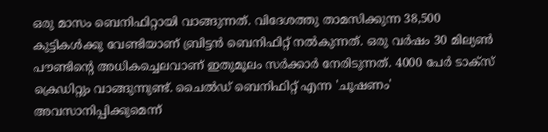ഒരു മാസം ബെനിഫിറ്റായി വാങ്ങുന്നത്. വിദേശത്തു താമസിക്കുന്ന 38,500 കുട്ടികള്‍ക്കു വേണ്ടിയാണ് ബ്രിട്ടന്‍ ബെനിഫിറ്റ് നല്‍കുന്നത്. ഒരു വര്‍ഷം 30 മില്യണ്‍ പൗണ്ടിന്റെ അധികച്ചെലവാണ് ഇതുമൂലം സര്‍ക്കാര്‍ നേരിടുന്നത്. 4000 പേര്‍ ടാക്‌സ് ക്രെഡിറ്റും വാങ്ങുന്നുണ്ട്. ചൈല്‍ഡ് ബെനിഫിറ്റ് എന്ന 'ചൂഷണം' അവസാനിപ്പിക്കുമെന്ന്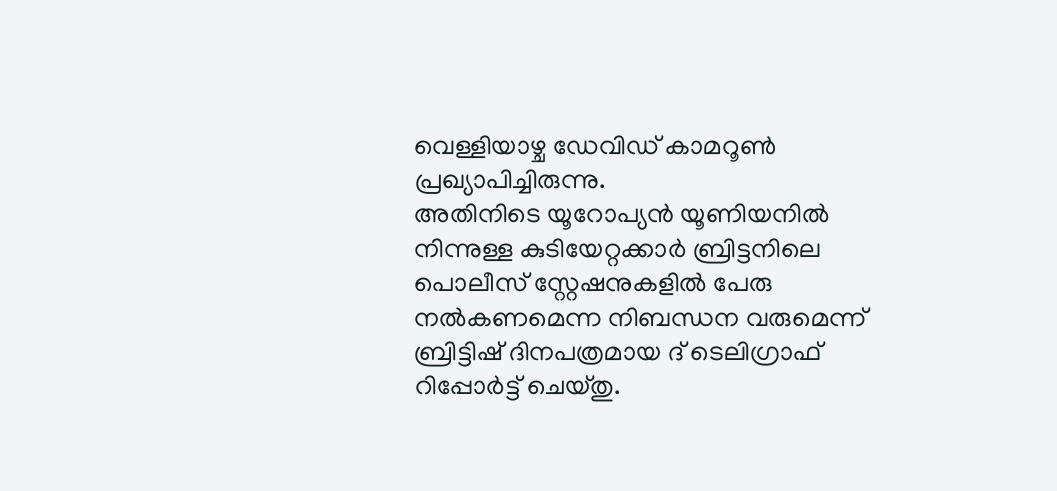വെള്ളിയാഴ്ച ഡേവിഡ് കാമറൂണ്‍ പ്രഖ്യാപിച്ചിരുന്നു.
അതിനിടെ യൂറോപ്യന്‍ യൂണിയനില്‍ നിന്നുള്ള കുടിയേറ്റക്കാര്‍ ബ്രിട്ടനിലെ പൊലീസ് സ്റ്റേഷനുകളില്‍ പേരു നല്‍കണമെന്ന നിബന്ധന വരുമെന്ന് ബ്രിട്ടിഷ് ദിനപത്രമായ ദ് ടെലിഗ്രാഫ് റിപ്പോര്‍ട്ട് ചെയ്തു.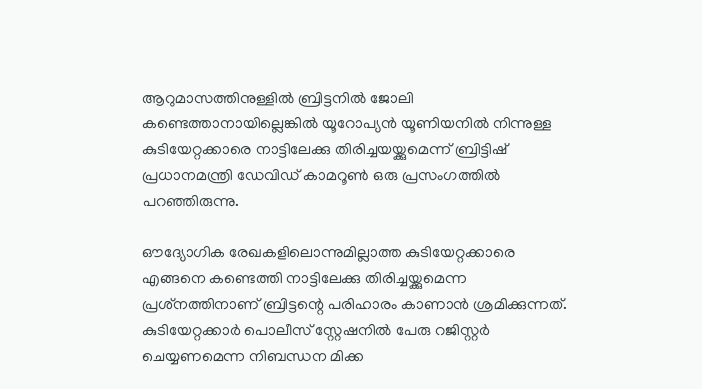ആറുമാസത്തിനുള്ളില്‍ ബ്രിട്ടനില്‍ ജോലി കണ്ടെത്താനായില്ലെങ്കില്‍ യൂറോപ്യന്‍ യൂണിയനില്‍ നിന്നുള്ള കുടിയേറ്റക്കാരെ നാട്ടിലേക്കു തിരിച്ചയയ്ക്കുമെന്ന് ബ്രിട്ടിഷ് പ്രധാനമന്ത്രി ഡേവിഡ് കാമറൂണ്‍ ഒരു പ്രസംഗത്തില്‍ പറഞ്ഞിരുന്നു.

ഔദ്യോഗിക രേഖകളിലൊന്നുമില്ലാത്ത കുടിയേറ്റക്കാരെ എങ്ങനെ കണ്ടെത്തി നാട്ടിലേക്കു തിരിച്ചയ്ക്കുമെന്ന പ്രശ്‌നത്തിനാണ് ബ്രിട്ടന്റെ പരിഹാരം കാണാന്‍ ശ്രമിക്കുന്നത്. കുടിയേറ്റക്കാര്‍ പൊലീസ് സ്റ്റേഷനില്‍ പേരു റജിസ്റ്റര്‍ ചെയ്യണമെന്ന നിബന്ധന മിക്ക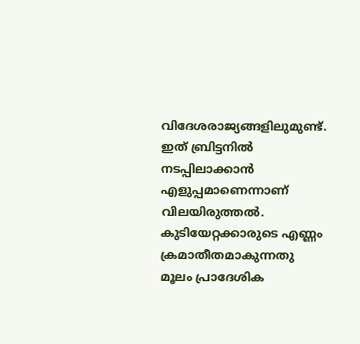വിദേശരാജ്യങ്ങളിലുമുണ്ട്. ഇത് ബ്രിട്ടനില്‍ നടപ്പിലാക്കാന്‍ എളുപ്പമാണെന്നാണ് വിലയിരുത്തല്‍. കുടിയേറ്റക്കാരുടെ എണ്ണം ക്രമാതീതമാകുന്നതു മൂലം പ്രാദേശിക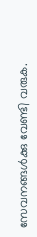സേവനങ്ങള്‍ക്കു വേണ്ടി വരുക.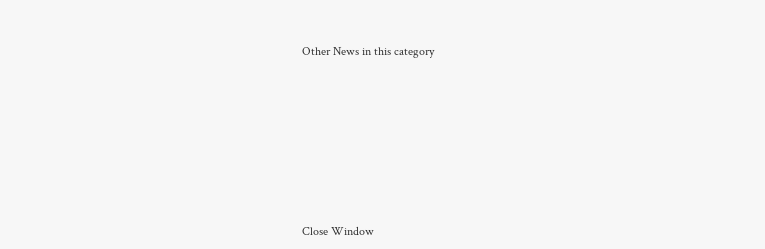Other News in this category








Close Window